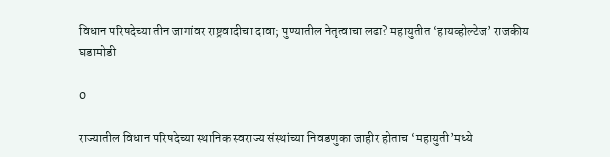विधान परिषदेच्या तीन जागांवर राष्ट्रवादीचा दावा; पुण्यातील नेतृत्वाचा लढा? महायुतीत ‘हायव्होल्टेज’ राजकीय घडामोडी

0

राज्यातील विधान परिषदेच्या स्थानिक स्वराज्य संस्थांच्या निवडणुका जाहीर होताच ‘महायुती’मध्ये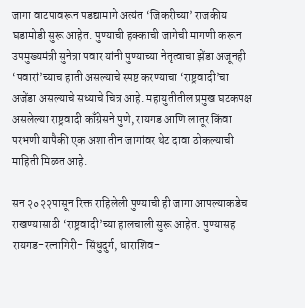जागा वाटपावरून पडद्यामागे अत्यंत ‘जिकरीच्या’ राजकीय घडामोडी सुरू आहेत. पुण्याची हक्काची जागेची मागणी करून उपमुख्यमंत्री सुनेत्रा पवार यांनी पुण्याच्या नेतृत्वाचा झेंडा अजूनही ‘पवारां’च्याच हाती असल्याचे स्पष्ट करण्याचा ‘राष्ट्रवादी’चा अजेंडा असल्याचे सध्याचे चित्र आहे. महायुतीतील प्रमुख घटकपक्ष असलेल्या राष्ट्रवादी काँग्रेसने पुणे, रायगड आणि लातूर किंवा परभणी यापैकी एक अशा तीन जागांवर थेट दावा ठोकल्याची माहिती मिळत आहे.

सन २०२२पासून रिक्त राहिलेली पुण्याची ही जागा आपल्याकडेच राखण्यासाठी ‘राष्ट्रवादी’च्या हालचाली सुरू आहेत. पुण्यासह रायगड-रत्नागिरी- सिंधुदुर्ग, धाराशिव-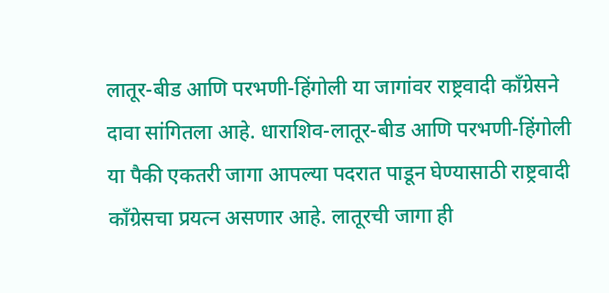लातूर-बीड आणि परभणी-हिंगोली या जागांवर राष्ट्रवादी काँग्रेसने दावा सांगितला आहे. धाराशिव-लातूर-बीड आणि परभणी-हिंगोली या पैकी एकतरी जागा आपल्या पदरात पाडून घेण्यासाठी राष्ट्रवादी काँग्रेसचा प्रयत्न असणार आहे. लातूरची जागा ही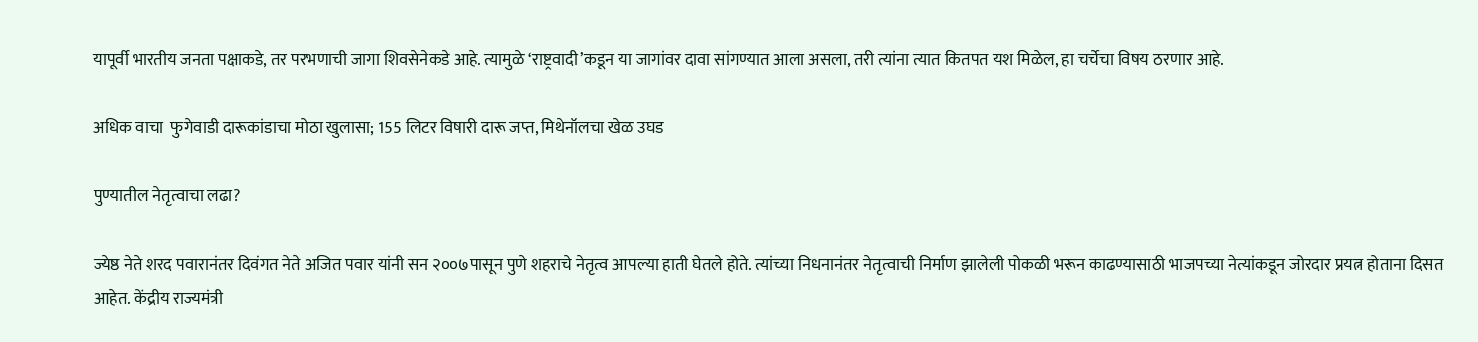यापूर्वी भारतीय जनता पक्षाकडे, तर परभणाची जागा शिवसेनेकडे आहे. त्यामुळे ‘राष्ट्रवादी’कडून या जागांवर दावा सांगण्यात आला असला, तरी त्यांना त्यात कितपत यश मिळेल, हा चर्चेचा विषय ठरणार आहे.

अधिक वाचा  फुगेवाडी दारूकांडाचा मोठा खुलासा; 155 लिटर विषारी दारू जप्त, मिथेनॉलचा खेळ उघड

पुण्यातील नेतृत्वाचा लढा?

ज्येष्ठ नेते शरद पवारानंतर दिवंगत नेते अजित पवार यांनी सन २००७पासून पुणे शहराचे नेतृत्व आपल्या हाती घेतले होते. त्यांच्या निधनानंतर नेतृत्वाची निर्माण झालेली पोकळी भरून काढण्यासाठी भाजपच्या नेत्यांकडून जोरदार प्रयत्न होताना दिसत आहेत. केंद्रीय राज्यमंत्री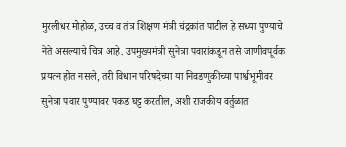मुरलीधर मोहोळ, उच्च व तंत्र शिक्षण मंत्री चंद्रकांत पाटील हे सध्या पुण्याचे नेते असल्याचे चित्र आहे. उपमुख्यमंत्री सुनेत्रा पवारांकडून तसे जाणीवपूर्वक प्रयत्न होत नसले, तरी विधान परिषदेच्या या निवडणुकीच्या पार्श्वभूमीवर सुनेत्रा पवार पुण्यावर पकड घट्ट करतील, अशी राजकीय वर्तुळात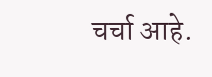चर्चा आहे.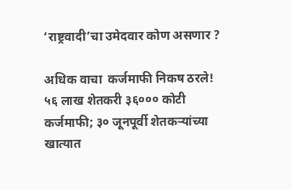‘राष्ट्रवादी’चा उमेदवार कोण असणार ?

अधिक वाचा  कर्जमाफी निकष ठरले! ५६ लाख शेतकरी ३६००० कोटी कर्जमाफी; ३० जूनपूर्वी शेतकऱ्यांच्या खात्यात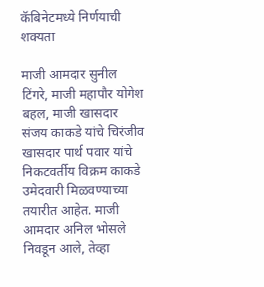कॅबिनेटमध्ये निर्णयाची शक्यता

माजी आमदार सुनील टिंगरे, माजी महापौर योगेश बहल, माजी खासदार संजय काकडे यांचे चिरंजीव खासदार पार्थ पवार यांचे निकटवर्तीय विक्रम काकडे उमेदवारी मिळवण्याच्या तयारीत आहेत. माजी आमदार अनिल भोसले निवडून आले, तेव्हा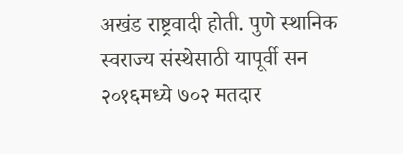अखंड राष्ट्रवादी होती. पुणे स्थानिक स्वराज्य संस्थेसाठी यापूर्वी सन २०१६मध्ये ७०२ मतदार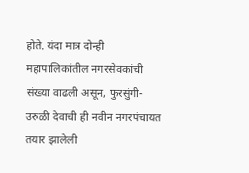होते. यंदा मात्र दोन्ही महापालिकांतील नगरसेवकांची संख्या वाढली असून, फुरसुंगी-उरुळी देवाची ही नवीन नगरपंचायत तयार झालेली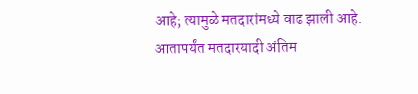आहे; त्यामुळे मतदारांमध्ये वाढ झाली आहे. आतापर्यंत मतदारयादी अंतिम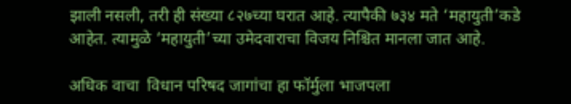झाली नसली, तरी ही संख्या ८२७च्या घरात आहे. त्यापैकी ७३४ मते ‘महायुती’कडे आहेत. त्यामुळे ‘महायुती’च्या उमेदवाराचा विजय निश्चित मानला जात आहे.

अधिक वाचा  विधान परिषद जागांचा हा फॉर्मुला भाजपला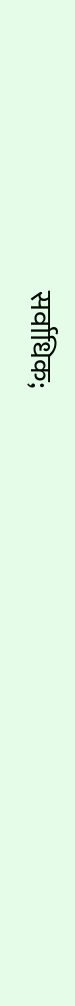सर्वाधिक;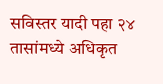सविस्तर यादी पहा २४ तासांमध्ये अधिकृत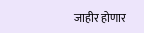जाहीर होणार